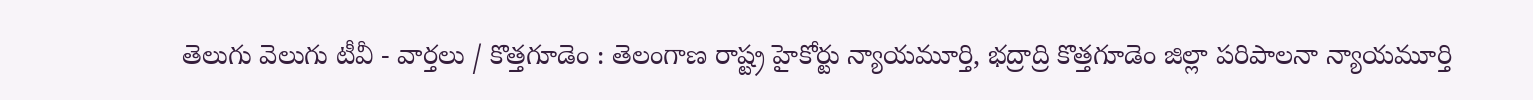తెలుగు వెలుగు టీవీ - వార్తలు / కొత్తగూడెం : తెలంగాణ రాష్ట్ర హైకోర్టు న్యాయమూర్తి, భద్రాద్రి కొత్తగూడెం జిల్లా పరిపాలనా న్యాయమూర్తి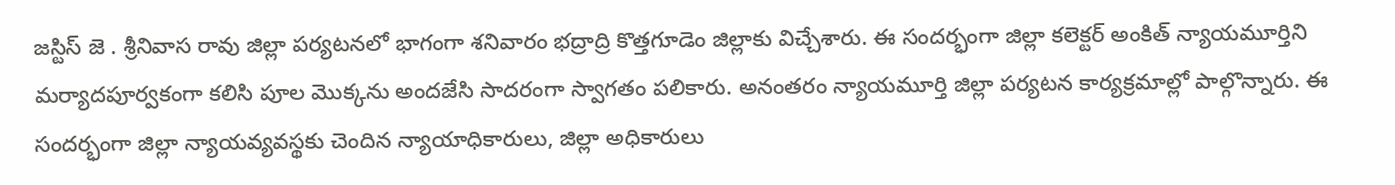జస్టిస్ జె . శ్రీనివాస రావు జిల్లా పర్యటనలో భాగంగా శనివారం భద్రాద్రి కొత్తగూడెం జిల్లాకు విచ్చేశారు. ఈ సందర్భంగా జిల్లా కలెక్టర్ అంకిత్ న్యాయమూర్తిని మర్యాదపూర్వకంగా కలిసి పూల మొక్కను అందజేసి సాదరంగా స్వాగతం పలికారు. అనంతరం న్యాయమూర్తి జిల్లా పర్యటన కార్యక్రమాల్లో పాల్గొన్నారు. ఈ సందర్భంగా జిల్లా న్యాయవ్యవస్థకు చెందిన న్యాయాధికారులు, జిల్లా అధికారులు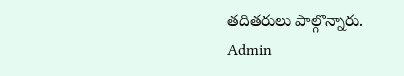తదితరులు పాల్గొన్నారు.
Admin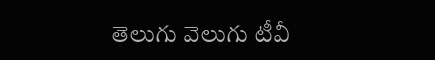తెలుగు వెలుగు టీవీ